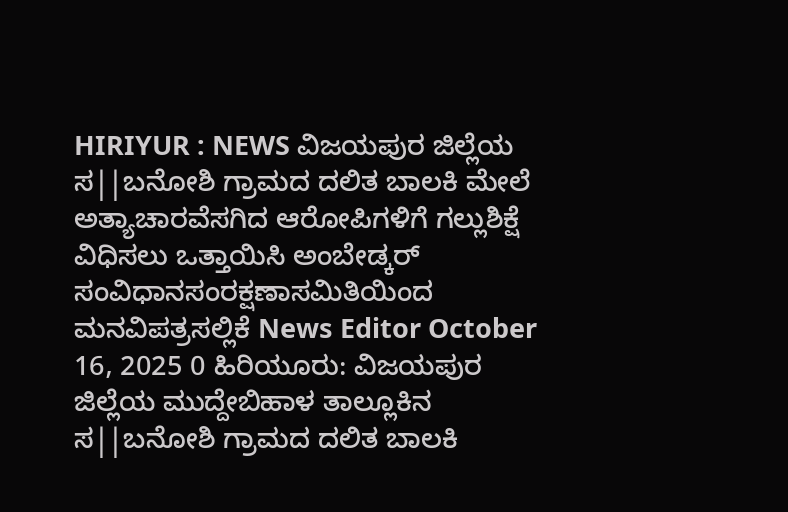HIRIYUR : NEWS ವಿಜಯಪುರ ಜಿಲ್ಲೆಯ ಸ||ಬನೋಶಿ ಗ್ರಾಮದ ದಲಿತ ಬಾಲಕಿ ಮೇಲೆ ಅತ್ಯಾಚಾರವೆಸಗಿದ ಆರೋಪಿಗಳಿಗೆ ಗಲ್ಲುಶಿಕ್ಷೆ ವಿಧಿಸಲು ಒತ್ತಾಯಿಸಿ ಅಂಬೇಡ್ಕರ್ ಸಂವಿಧಾನಸಂರಕ್ಷಣಾಸಮಿತಿಯಿಂದ ಮನವಿಪತ್ರಸಲ್ಲಿಕೆ News Editor October 16, 2025 0 ಹಿರಿಯೂರು: ವಿಜಯಪುರ ಜಿಲ್ಲೆಯ ಮುದ್ದೇಬಿಹಾಳ ತಾಲ್ಲೂಕಿನ ಸ||ಬನೋಶಿ ಗ್ರಾಮದ ದಲಿತ ಬಾಲಕಿ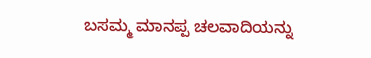ಬಸಮ್ಮ ಮಾನಪ್ಪ ಚಲವಾದಿಯನ್ನು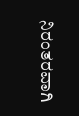ನಿರಂತರವಾಗಿ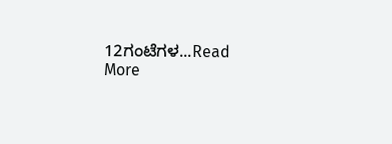12ಗಂಟೆಗಳ...Read More